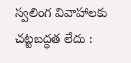స్వలింగ వివాహాలకు చట్టబద్ధత లేదు :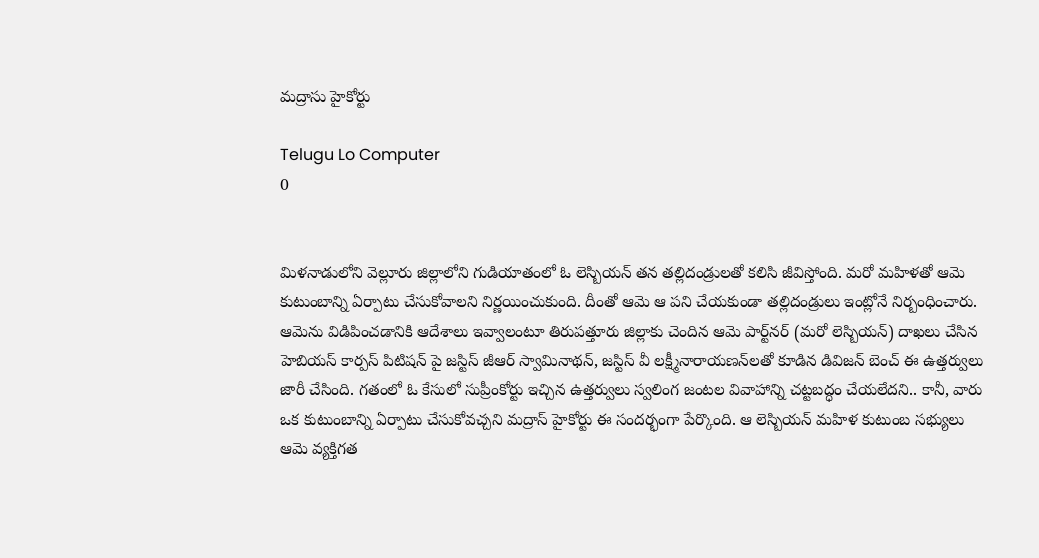మద్రాసు హైకోర్టు

Telugu Lo Computer
0


మిళనాడులోని వెల్లూరు జిల్లాలోని గుడియాతంలో ఓ లెస్బియన్‌ తన తల్లిదండ్రులతో కలిసి జీవిస్తోంది. మరో మహిళతో ఆమె కుటుంబాన్ని ఏర్పాటు చేసుకోవాలని నిర్ణయించుకుంది. దీంతో ఆమె ఆ పని చేయకుండా తల్లిదండ్రులు ఇంట్లోనే నిర్బంధించారు. ఆమెను విడిపించడానికి ఆదేశాలు ఇవ్వాలంటూ తిరుపత్తూరు జిల్లాకు చెందిన ఆమె పార్ట్‌నర్‌ (మరో లెస్బియన్) దాఖలు చేసిన హెబియస్ కార్పస్ పిటిషన్ పై జస్టిస్‌ జీఆర్ స్వామినాథన్, జస్టిస్ వీ లక్ష్మీనారాయణన్‌లతో కూడిన డివిజన్ బెంచ్ ఈ ఉత్తర్వులు జారీ చేసింది. గతంలో ఓ కేసులో సుప్రీంకోర్టు ఇచ్చిన ఉత్తర్వులు స్వలింగ జంటల వివాహాన్ని చట్టబద్ధం చేయలేదని.. కానీ, వారు ఒక కుటుంబాన్ని ఏర్పాటు చేసుకోవచ్చని మద్రాస్‌ హైకోర్టు ఈ సందర్భంగా పేర్కొంది. ఆ లెస్బియన్‌ మహిళ కుటుంబ సభ్యులు ఆమె వ్యక్తిగత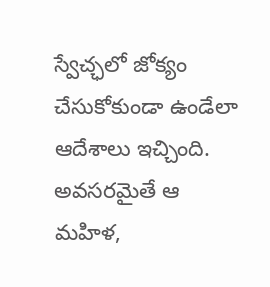స్వేచ్ఛలో జోక్యం చేసుకోకుండా ఉండేలా ఆదేశాలు ఇచ్చింది. అవసరమైతే ఆ మహిళ,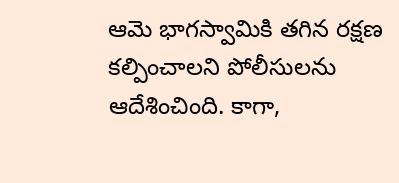ఆమె భాగస్వామికి తగిన రక్షణ కల్పించాలని పోలీసులను ఆదేశించింది. కాగా,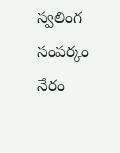స్వలింగ సంపర్కం నేరం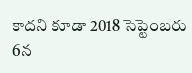కాదని కూడా 2018 సెప్టెంబరు 6న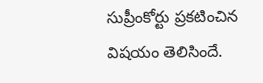సుప్రీంకోర్టు ప్రకటించిన విషయం తెలిసిందే.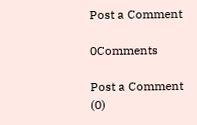Post a Comment

0Comments

Post a Comment (0)